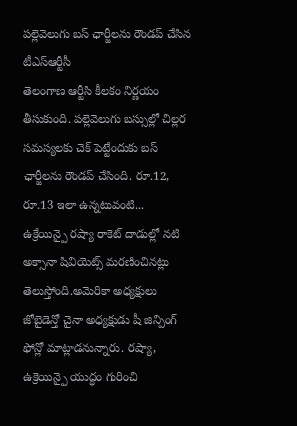పల్లెవెలుగు బస్ ఛార్జీలను రౌండప్ చేసిన టీఎస్ఆర్టీసీ
తెలంగాణ ఆర్టీసి కీలకం నిర్ణయం తీసుకుంది. పల్లెవెలుగు బస్సుల్లో చిల్లర సమస్యలకు చెక్ పెట్టేందుకు బస్ ఛార్జీలను రౌండప్ చేసింది. రూ.12, రూ.13 ఇలా ఉన్నటువంటి...
ఉక్రేయిన్పై రష్యా రాకెట్ దాడుల్లో నటి అక్సానా షివియెట్స్ మరణించినట్లు తెలుస్తోంది.అమెరికా అధ్యక్షులు జోబైడెన్తో చైనా అధ్యక్షుడు షీ జిన్పింగ్ ఫోన్లో మాట్లాడనున్నారు. రష్యా, ఉక్రెయిన్పై యుద్ధం గురించి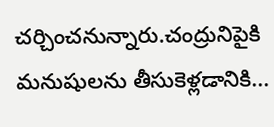చర్చించనున్నారు.చంద్రునిపైకి మనుషులను తీసుకెళ్లడానికి...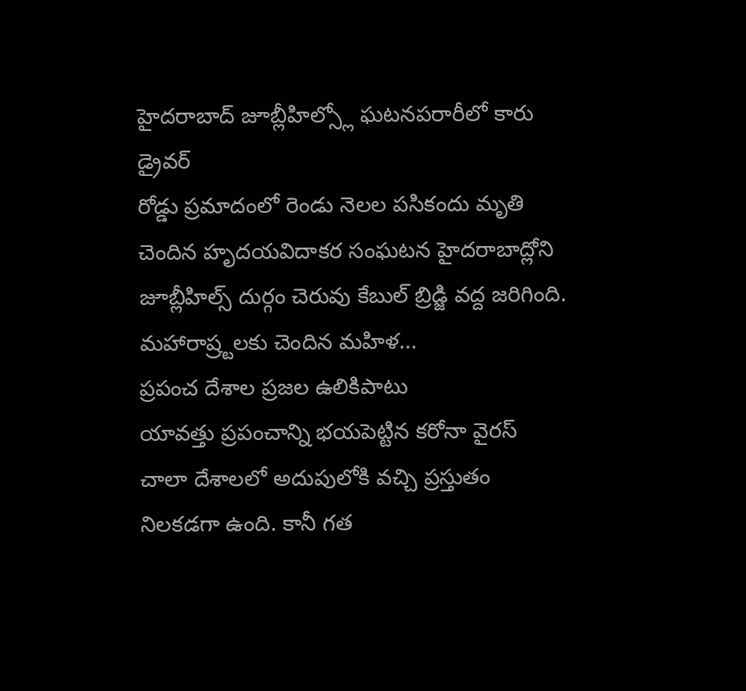హైదరాబాద్ జూబ్లీహిల్స్లో ఘటనపరారీలో కారు డ్రైవర్
రోడ్డు ప్రమాదంలో రెండు నెలల పసికందు మృతి చెందిన హృదయవిదాకర సంఘటన హైదరాబాద్లోని జూబ్లీహిల్స్ దుర్గం చెరువు కేబుల్ బ్రిడ్జి వద్ద జరిగింది. మహారాష్ర్టలకు చెందిన మహిళ...
ప్రపంచ దేశాల ప్రజల ఉలికిపాటు
యావత్తు ప్రపంచాన్ని భయపెట్టిన కరోనా వైరస్ చాలా దేశాలలో అదుపులోకి వచ్చి ప్రస్తుతం నిలకడగా ఉంది. కానీ గత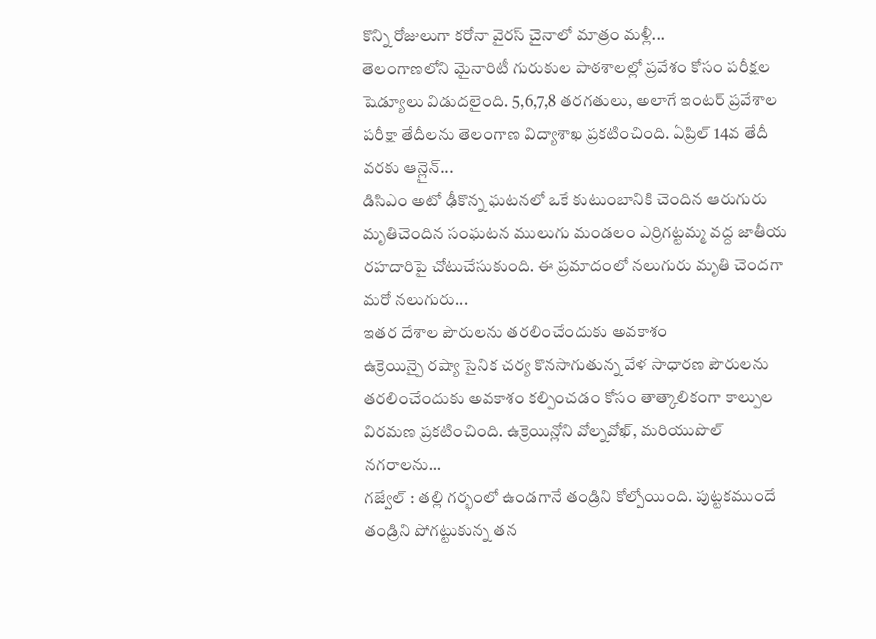కొన్ని రోజులుగా కరోనా వైరస్ చైనాలో మాత్రం మళ్లీ...
తెలంగాణలోని మైనారిటీ గురుకుల పాఠశాలల్లో ప్రవేశం కోసం పరీక్షల షెడ్యూలు విడుదలైంది. 5,6,7,8 తరగతులు, అలాగే ఇంటర్ ప్రవేశాల పరీక్షా తేదీలను తెలంగాణ విద్యాశాఖ ప్రకటించింది. ఏప్రిల్ 14వ తేదీ వరకు ఆన్లైన్...
డిసిఎం అటో ఢీకొన్న ఘటనలో ఒకే కుటుంబానికి చెందిన ఆరుగురు మృతిచెందిన సంఘటన ములుగు మండలం ఎర్రిగట్టమ్మ వద్ద జాతీయ రహదారిపై చోటుచేసుకుంది. ఈ ప్రమాదంలో నలుగురు మృతి చెందగా మరో నలుగురు...
ఇతర దేశాల పౌరులను తరలించేందుకు అవకాశం
ఉక్రెయిన్పై రష్యా సైనిక చర్య కొనసాగుతున్న వేళ సాధారణ పౌరులను తరలించేందుకు అవకాశం కల్పించడం కోసం తాత్కాలికంగా కాల్పుల విరమణ ప్రకటించింది. ఉక్రెయిన్లోని వోల్నవోఖ్, మరియుపొల్ నగరాలను...
గజ్వేల్ : తల్లి గర్భంలో ఉండగానే తండ్రిని కోల్పోయింది. పుట్టకముందే తండ్రిని పోగట్టుకున్న తన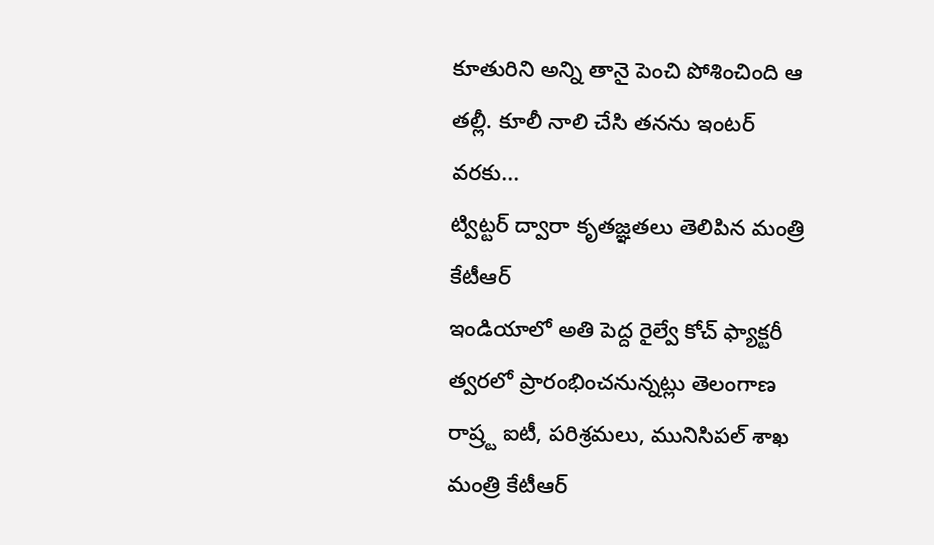కూతురిని అన్ని తానై పెంచి పోశించింది ఆ తల్లీ. కూలీ నాలి చేసి తనను ఇంటర్ వరకు...
ట్విట్టర్ ద్వారా కృతజ్ఞతలు తెలిపిన మంత్రి కేటీఆర్
ఇండియాలో అతి పెద్ద రైల్వే కోచ్ ఫ్యాక్టరీ త్వరలో ప్రారంభించనున్నట్లు తెలంగాణ రాష్ర్ట ఐటీ, పరిశ్రమలు, మునిసిపల్ శాఖ మంత్రి కేటీఆర్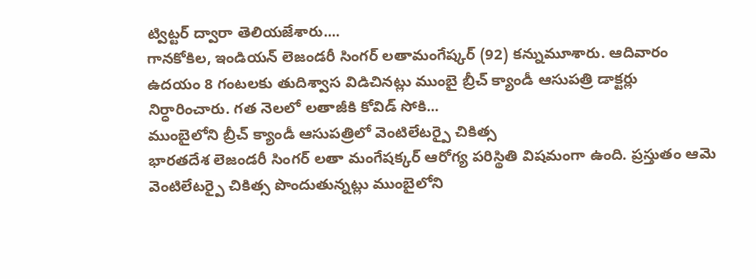ట్విట్టర్ ద్వారా తెలియజేశారు....
గానకోకిల, ఇండియన్ లెజండరీ సింగర్ లతామంగేష్కర్ (92) కన్నుమూశారు. ఆదివారం ఉదయం 8 గంటలకు తుదిశ్వాస విడిచినట్లు ముంబై బ్రీచ్ క్యాండీ ఆసుపత్రి డాక్టర్లు నిర్ధారించారు. గత నెలలో లతాజీకి కోవిడ్ సోకి...
ముంబైలోని బ్రీచ్ క్యాండీ ఆసుపత్రిలో వెంటిలేటర్పై చికిత్స
భారతదేశ లెజండరీ సింగర్ లతా మంగేషక్కర్ ఆరోగ్య పరిస్థితి విషమంగా ఉంది. ప్రస్తుతం ఆమె వెంటిలేటర్పై చికిత్స పొందుతున్నట్లు ముంబైలోని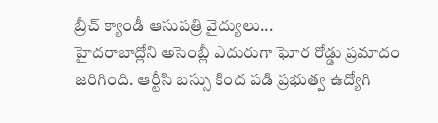బ్రీచ్ క్యాండీ ఆసుపత్రి వైద్యులు...
హైదరాబాద్లోని అసెంబ్లీ ఎదురుగా ఘోర రోడ్డు ప్రమాదం జరిగింది. ఆర్టీసి బస్సు కింద పడి ప్రభుత్వ ఉద్యోగి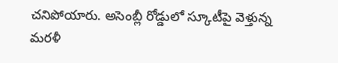చనిపోయారు. అసెంబ్లీ రోడ్డులో స్కూటీపై వెళ్తున్న మరళీ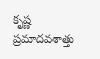కృష్ణ ప్రమాదవశాత్తు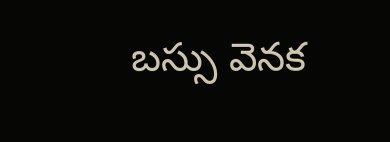బస్సు వెనక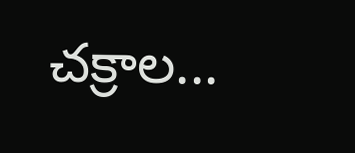చక్రాల...